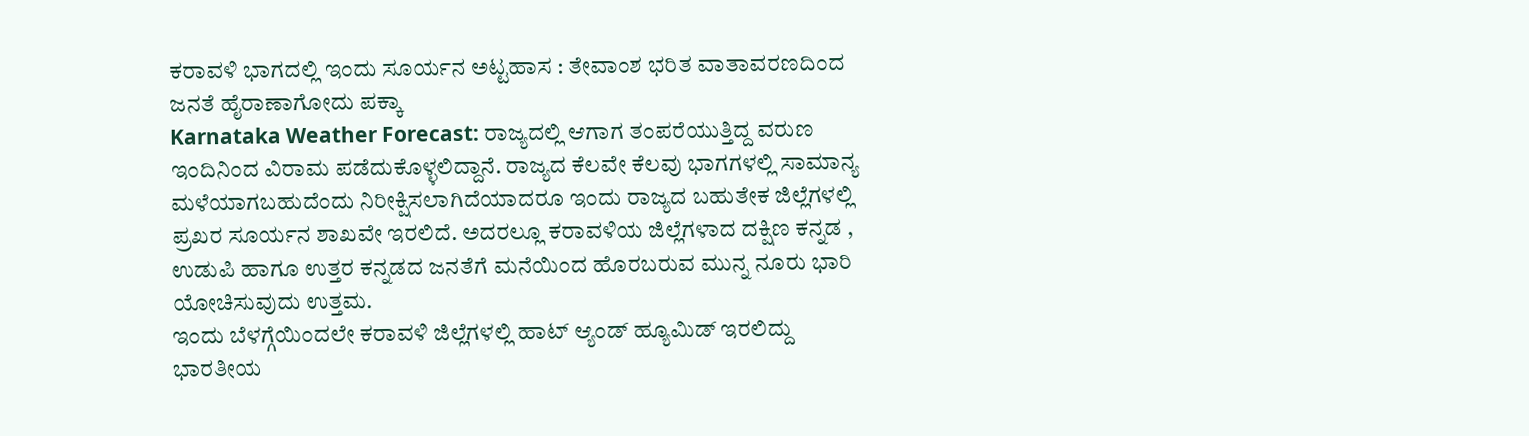ಕರಾವಳಿ ಭಾಗದಲ್ಲಿ ಇಂದು ಸೂರ್ಯನ ಅಟ್ಟಹಾಸ : ತೇವಾಂಶ ಭರಿತ ವಾತಾವರಣದಿಂದ ಜನತೆ ಹೈರಾಣಾಗೋದು ಪಕ್ಕಾ
Karnataka Weather Forecast: ರಾಜ್ಯದಲ್ಲಿ ಆಗಾಗ ತಂಪರೆಯುತ್ತಿದ್ದ ವರುಣ ಇಂದಿನಿಂದ ವಿರಾಮ ಪಡೆದುಕೊಳ್ಳಲಿದ್ದಾನೆ. ರಾಜ್ಯದ ಕೆಲವೇ ಕೆಲವು ಭಾಗಗಳಲ್ಲಿ ಸಾಮಾನ್ಯ ಮಳೆಯಾಗಬಹುದೆಂದು ನಿರೀಕ್ಷಿಸಲಾಗಿದೆಯಾದರೂ ಇಂದು ರಾಜ್ಯದ ಬಹುತೇಕ ಜಿಲ್ಲೆಗಳಲ್ಲಿ ಪ್ರಖರ ಸೂರ್ಯನ ಶಾಖವೇ ಇರಲಿದೆ. ಅದರಲ್ಲೂ ಕರಾವಳಿಯ ಜಿಲ್ಲೆಗಳಾದ ದಕ್ಷಿಣ ಕನ್ನಡ , ಉಡುಪಿ ಹಾಗೂ ಉತ್ತರ ಕನ್ನಡದ ಜನತೆಗೆ ಮನೆಯಿಂದ ಹೊರಬರುವ ಮುನ್ನ ನೂರು ಭಾರಿ ಯೋಚಿಸುವುದು ಉತ್ತಮ.
ಇಂದು ಬೆಳಗ್ಗೆಯಿಂದಲೇ ಕರಾವಳಿ ಜಿಲ್ಲೆಗಳಲ್ಲಿ ಹಾಟ್ ಆ್ಯಂಡ್ ಹ್ಯೂಮಿಡ್ ಇರಲಿದ್ದು ಭಾರತೀಯ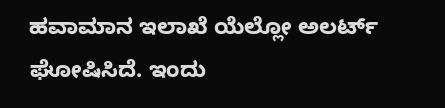ಹವಾಮಾನ ಇಲಾಖೆ ಯೆಲ್ಲೋ ಅಲರ್ಟ್ ಘೋಷಿಸಿದೆ. ಇಂದು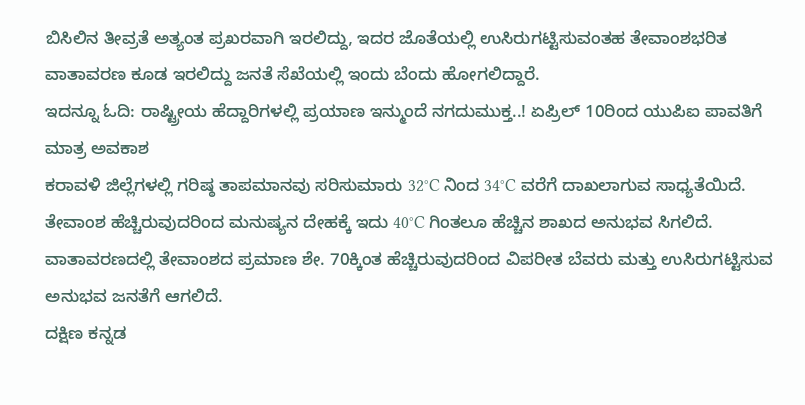ಬಿಸಿಲಿನ ತೀವ್ರತೆ ಅತ್ಯಂತ ಪ್ರಖರವಾಗಿ ಇರಲಿದ್ದು, ಇದರ ಜೊತೆಯಲ್ಲಿ ಉಸಿರುಗಟ್ಟಿಸುವಂತಹ ತೇವಾಂಶಭರಿತ ವಾತಾವರಣ ಕೂಡ ಇರಲಿದ್ದು ಜನತೆ ಸೆಖೆಯಲ್ಲಿ ಇಂದು ಬೆಂದು ಹೋಗಲಿದ್ದಾರೆ.
ಇದನ್ನೂ ಓದಿ: ರಾಷ್ಟ್ರೀಯ ಹೆದ್ದಾರಿಗಳಲ್ಲಿ ಪ್ರಯಾಣ ಇನ್ಮುಂದೆ ನಗದುಮುಕ್ತ..! ಏಪ್ರಿಲ್ 10ರಿಂದ ಯುಪಿಐ ಪಾವತಿಗೆ ಮಾತ್ರ ಅವಕಾಶ
ಕರಾವಳಿ ಜಿಲ್ಲೆಗಳಲ್ಲಿ ಗರಿಷ್ಠ ತಾಪಮಾನವು ಸರಿಸುಮಾರು 32°C ನಿಂದ 34°C ವರೆಗೆ ದಾಖಲಾಗುವ ಸಾಧ್ಯತೆಯಿದೆ. ತೇವಾಂಶ ಹೆಚ್ಚಿರುವುದರಿಂದ ಮನುಷ್ಯನ ದೇಹಕ್ಕೆ ಇದು 40°C ಗಿಂತಲೂ ಹೆಚ್ಚಿನ ಶಾಖದ ಅನುಭವ ಸಿಗಲಿದೆ. ವಾತಾವರಣದಲ್ಲಿ ತೇವಾಂಶದ ಪ್ರಮಾಣ ಶೇ. 70ಕ್ಕಿಂತ ಹೆಚ್ಚಿರುವುದರಿಂದ ವಿಪರೀತ ಬೆವರು ಮತ್ತು ಉಸಿರುಗಟ್ಟಿಸುವ ಅನುಭವ ಜನತೆಗೆ ಆಗಲಿದೆ.
ದಕ್ಷಿಣ ಕನ್ನಡ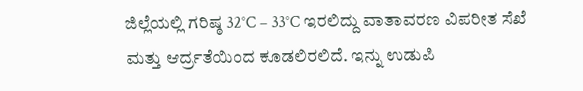ಜಿಲ್ಲೆಯಲ್ಲಿ ಗರಿಷ್ಠ 32°C – 33°C ಇರಲಿದ್ದು ವಾತಾವರಣ ವಿಪರೀತ ಸೆಖೆ ಮತ್ತು ಆರ್ದ್ರತೆಯಿಂದ ಕೂಡಲಿರಲಿದೆ. ಇನ್ನು ಉಡುಪಿ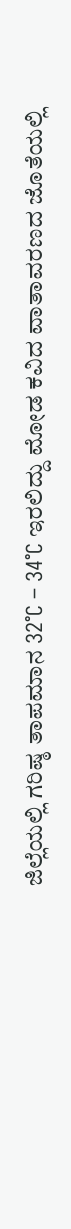ಜಿಲ್ಲೆಯಲ್ಲಿ ಗರಿಷ್ಠ ತಾಪಮಾನ 32°C – 34°C ಇರಲಿದ್ದು ಮೋಡ ಕವಿದ ವಾತಾವರಣದ ಜೊತೆಯಲ್ಲಿ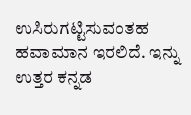ಉಸಿರುಗಟ್ಟಿಸುವಂತಹ ಹವಾಮಾನ ಇರಲಿದೆ. ಇನ್ನು ಉತ್ತರ ಕನ್ನಡ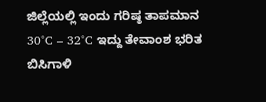ಜಿಲ್ಲೆಯಲ್ಲಿ ಇಂದು ಗರಿಷ್ಠ ತಾಪಮಾನ 30°C – 32°C ಇದ್ದು ತೇವಾಂಶ ಭರಿತ ಬಿಸಿಗಾಳಿ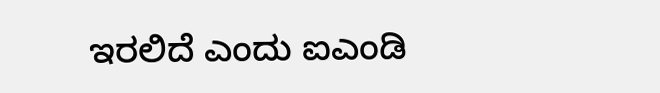ಇರಲಿದೆ ಎಂದು ಐಎಂಡಿ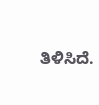ತಿಳಿಸಿದೆ.